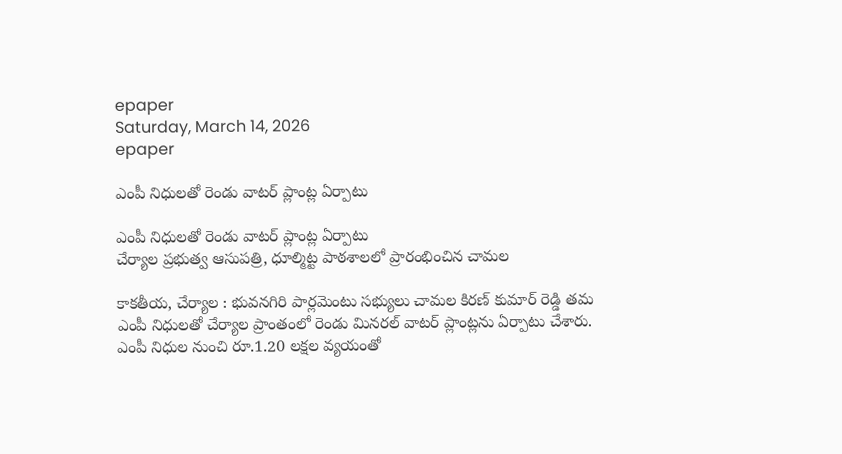epaper
Saturday, March 14, 2026
epaper

ఎంపీ నిధులతో రెండు వాటర్ ప్లాంట్ల ఏర్పాటు

ఎంపీ నిధులతో రెండు వాటర్ ప్లాంట్ల ఏర్పాటు
చేర్యాల ప్రభుత్వ ఆసుపత్రి, ధూల్మిట్ట పాఠశాలలో ప్రారంభించిన చామ‌ల‌

కాకతీయ, చేర్యాల : భువనగిరి పార్లమెంటు సభ్యులు చామల కిరణ్ కుమార్ రెడ్డి తమ ఎంపీ నిధులతో చేర్యాల ప్రాంతంలో రెండు మినరల్ వాటర్ ప్లాంట్లను ఏర్పాటు చేశారు. ఎంపీ నిధుల నుంచి రూ.1.20 లక్షల వ్యయంతో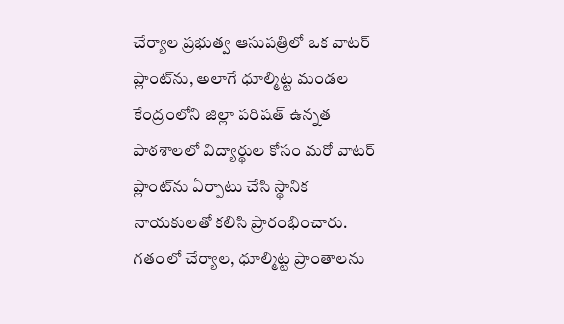చేర్యాల ప్రభుత్వ ఆసుపత్రిలో ఒక వాటర్ ప్లాంట్‌ను, అలాగే ధూల్మిట్ట మండల కేంద్రంలోని జిల్లా పరిషత్ ఉన్నత పాఠశాలలో విద్యార్థుల కోసం మరో వాటర్ ప్లాంట్‌ను ఏర్పాటు చేసి స్థానిక నాయకులతో కలిసి ప్రారంభించారు. గతంలో చేర్యాల, ధూల్మిట్ట ప్రాంతాలను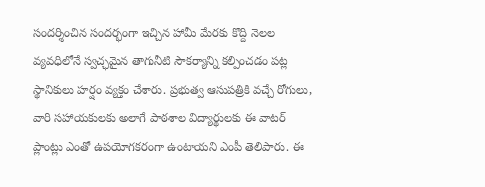సందర్శించిన సందర్భంగా ఇచ్చిన హామీ మేరకు కొద్ది నెలల వ్యవధిలోనే స్వచ్ఛమైన తాగునీటి సౌకర్యాన్ని కల్పించడం పట్ల స్థానికులు హర్షం వ్యక్తం చేశారు. ప్రభుత్వ ఆసుపత్రికి వచ్చే రోగులు, వారి సహాయకులకు అలాగే పాఠశాల విద్యార్థులకు ఈ వాటర్ ప్లాంట్లు ఎంతో ఉపయోగకరంగా ఉంటాయని ఎంపీ తెలిపారు. ఈ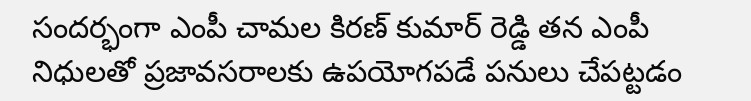సందర్భంగా ఎంపీ చామల కిరణ్ కుమార్ రెడ్డి తన ఎంపీ నిధులతో ప్రజావసరాలకు ఉపయోగపడే పనులు చేపట్టడం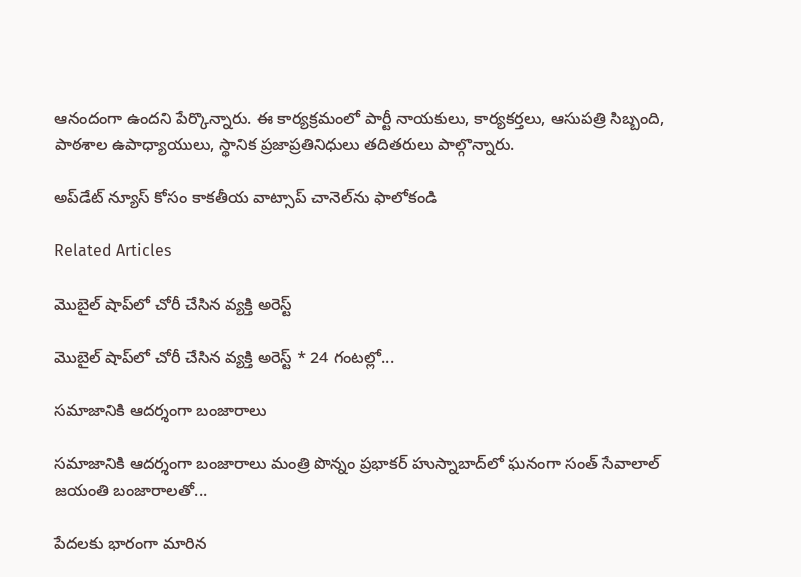ఆనందంగా ఉందని పేర్కొన్నారు. ఈ కార్యక్రమంలో పార్టీ నాయకులు, కార్యకర్తలు, ఆసుపత్రి సిబ్బంది, పాఠశాల ఉపాధ్యాయులు, స్థానిక ప్రజాప్రతినిధులు తదితరులు పాల్గొన్నారు.

అప్‌డేట్ న్యూస్ కోసం కాక‌తీయ వాట్సాప్ చానెల్‌ను ఫాలోకండి

Related Articles

మొబైల్‌ షాప్‌లో చోరీ చేసిన వ్యక్తి అరెస్ట్

మొబైల్‌ షాప్‌లో చోరీ చేసిన వ్యక్తి అరెస్ట్ * 24 గంటల్లో...

స‌మాజానికి ఆద‌ర్శంగా బంజారాలు

స‌మాజానికి ఆద‌ర్శంగా బంజారాలు మంత్రి పొన్నం ప్రభాకర్ హుస్నాబాద్‌లో ఘ‌నంగా సంత్ సేవాలాల్ జయంతి బంజారాలతో...

పేదలకు భారంగా మారిన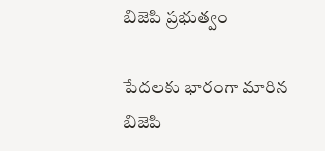బిజెపి ప్రభుత్వం

పేదలకు భారంగా మారిన బిజెపి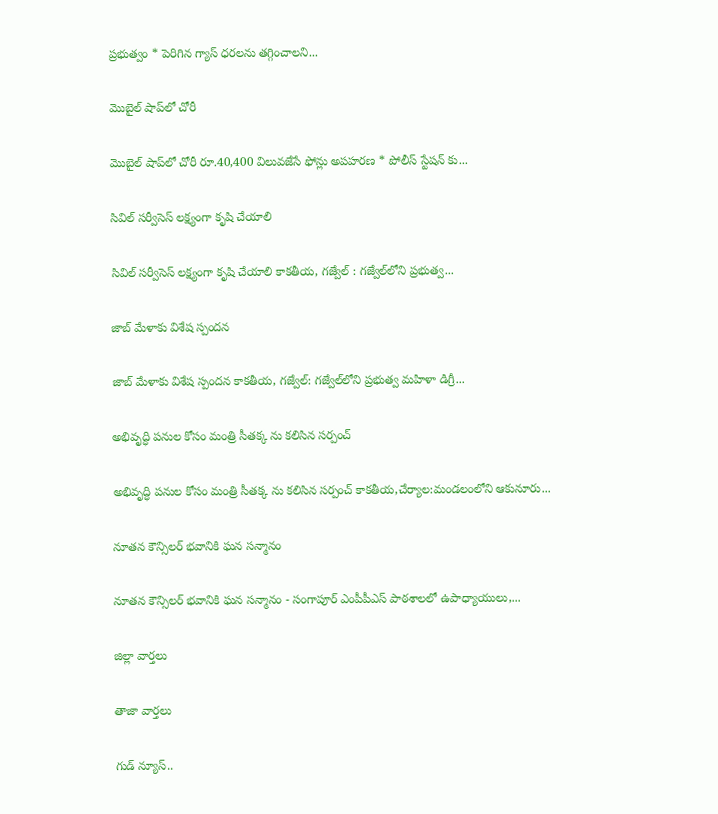ప్రభుత్వం * పెరిగిన గ్యాస్ ధరలను తగ్గించాలని...

మొబైల్‌ షాప్‌లో చోరీ

మొబైల్‌ షాప్‌లో చోరీ రూ.40,400 విలువజేసే ఫోన్లు అపహరణ * పోలీస్ స్టేషన్ కు...

సివిల్ సర్వీసెస్ లక్ష్యంగా కృషి చేయాలి

సివిల్ సర్వీసెస్ లక్ష్యంగా కృషి చేయాలి కాకతీయ, గజ్వేల్ : గజ్వేల్‌లోని ప్రభుత్వ...

జాబ్ మేళాకు విశేష స్పందన

జాబ్ మేళాకు విశేష స్పందన కాకతీయ, గజ్వేల్: గజ్వేల్‌లోని ప్రభుత్వ మహిళా డిగ్రీ...

అభివృద్ధి పనుల కోసం మంత్రి సీతక్క ను కలిసిన సర్పంచ్

అభివృద్ధి పనుల కోసం మంత్రి సీతక్క ను కలిసిన సర్పంచ్ కాకతీయ,చేర్యాల:మండలంలోని ఆకునూరు...

నూతన కౌన్సిలర్ భవానికి ఘన సన్మానం

నూతన కౌన్సిలర్ భవానికి ఘన సన్మానం - సంగాపూర్ ఎంపీపీఎస్ పాఠశాలలో ఉపాధ్యాయులు,...

జిల్లా వార్త‌లు

తాజా వార్త‌లు

గుడ్ న్యూస్..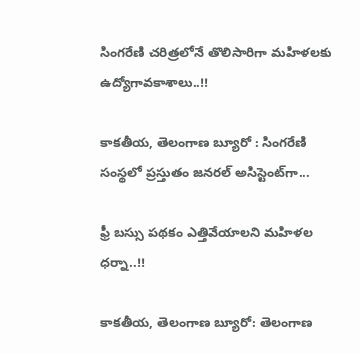సింగరేణి చరిత్రలోనే తొలిసారిగా మ‌హిళ‌ల‌కు ఉద్యోగావ‌కాశాలు..!!

కాక‌తీయ‌, తెలంగాణ బ్యూరో : సింగరేణి సంస్థలో ప్రస్తుతం జనరల్ అసిస్టెంట్‌గా...

ఫ్రీ బస్సు పథకం ఎత్తివేయాలని మహిళల ధర్నా..!!

కాకతీయ, తెలంగాణ బ్యూరో: తెలంగాణ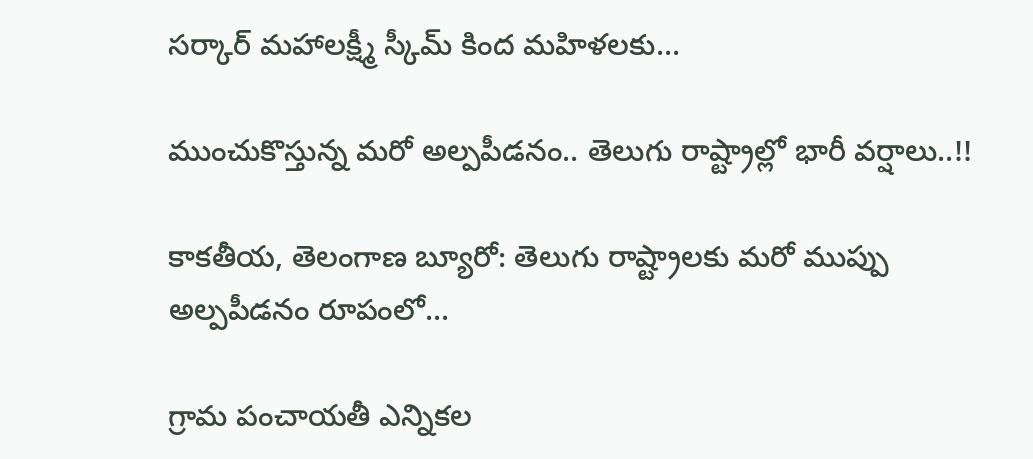సర్కార్ మహాలక్ష్మీ స్కీమ్ కింద మహిళలకు...

ముంచుకొస్తున్న మరో అల్పపీడనం.. తెలుగు రాష్ట్రాల్లో భారీ వర్షాలు..!!

కాకతీయ, తెలంగాణ బ్యూరో: తెలుగు రాష్ట్రాలకు మరో ముప్పు అల్పపీడనం రూపంలో...

గ్రామ పంచాయ‌తీ ఎన్నిక‌ల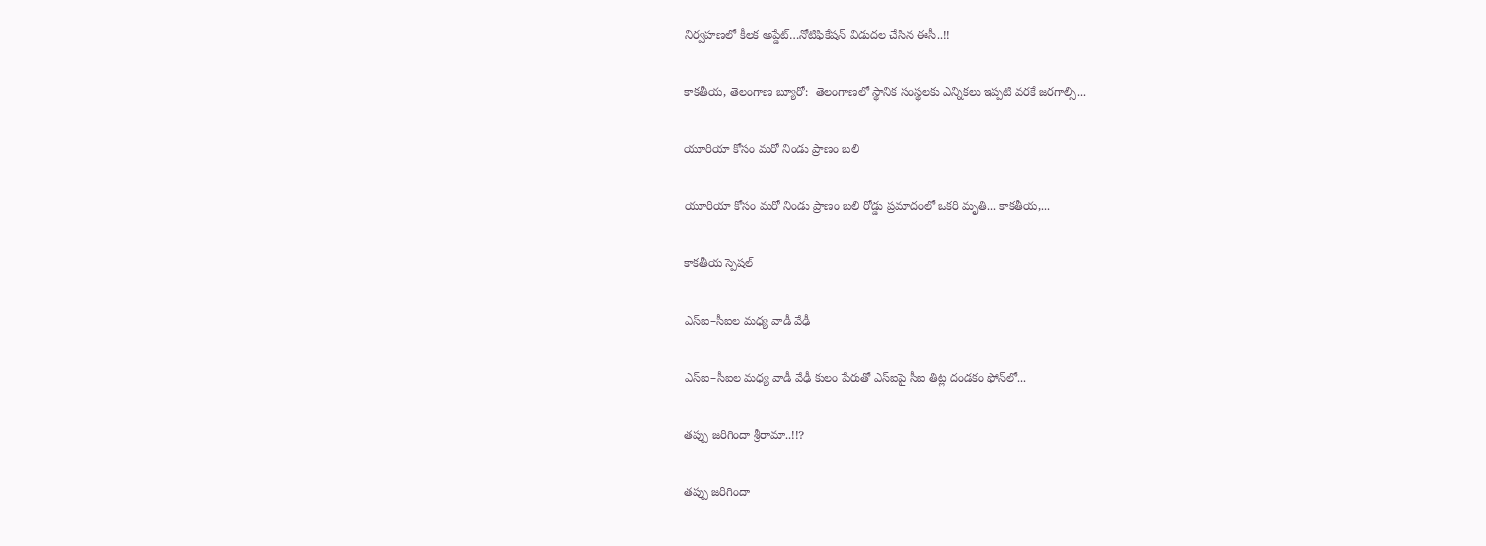నిర్వ‌హ‌ణ‌లో కీల‌క అప్డేట్‌…నోటిఫికేషన్ విడుదల చేసిన ఈసీ..!!

కాకతీయ, తెలంగాణ బ్యూరో:  తెలంగాణలో స్థానిక సంస్థలకు ఎన్నికలు ఇప్పటి వరకే జరగాల్సి...

యూరియా కోసం మరో నిండు ప్రాణం బలి

యూరియా కోసం మరో నిండు ప్రాణం బలి రోడ్డు ప్రమాదంలో ఒకరి మృతి... కాకతీయ,...

కాక‌తీయ స్పెష‌ల్‌

ఎస్ఐ–సీఐల మ‌ధ్య వాడీ వేఢీ

ఎస్ఐ–సీఐల మ‌ధ్య వాడీ వేఢీ కులం పేరుతో ఎస్ఐపై సీఐ తిట్ల దండ‌కం ఫోన్‌లో...

త‌ప్పు జ‌రిగిందా శ్రీరామా..!!?

త‌ప్పు జ‌రిగిందా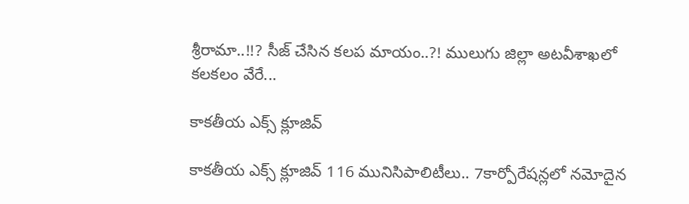శ్రీరామా..!!? సీజ్ చేసిన క‌ల‌ప‌ మాయం..?! ములుగు జిల్లా అట‌వీశాఖ‌లో క‌ల‌క‌లం వేరే...

కాక‌తీయ ఎక్స్ క్లూజివ్

కాక‌తీయ ఎక్స్ క్లూజివ్ 116 మునిసిపాలిటీలు.. 7కార్పోరేష‌న్ల‌లో న‌మోదైన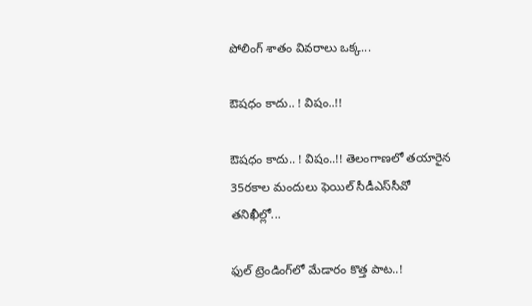పోలింగ్ శాతం వివ‌రాలు ఒక్క...

ఔష‌ధం కాదు.. ! విషం..!!

ఔష‌ధం కాదు.. ! విషం..!! తెలంగాణలో తయారైన 35ర‌కాల మందులు ఫెయిల్‌ సీడీఎస్‌సీవో తనిఖీల్లో...

ఫుల్ ట్రెండింగ్‌లో మేడారం కొత్త పాట..!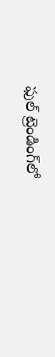ఫుల్ ట్రెండింగ్‌లో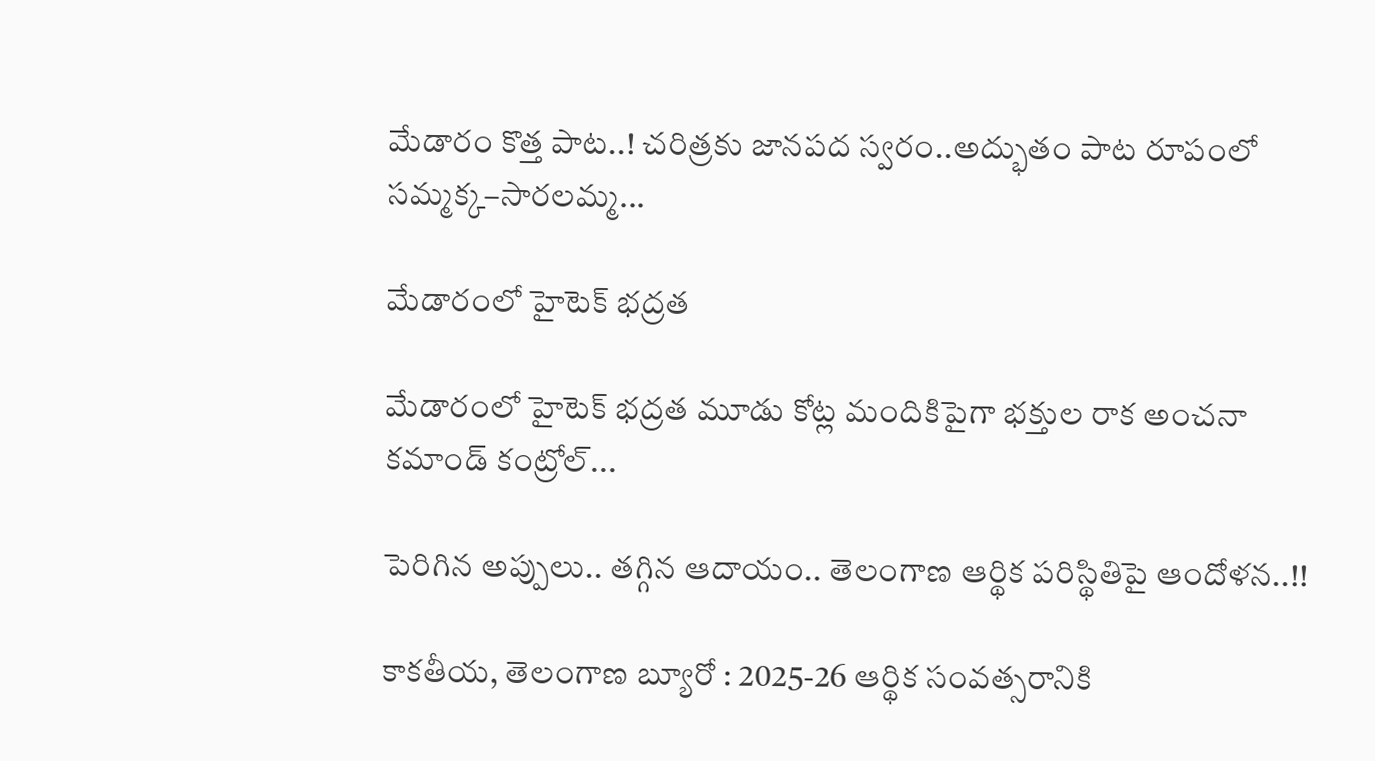మేడారం కొత్త పాట..! చరిత్రకు జానపద స్వరం..అద్భుతం పాట రూపంలో సమ్మక్క–సారలమ్మ...

మేడారంలో హైటెక్ భద్రత

మేడారంలో హైటెక్ భద్రత మూడు కోట్ల మందికిపైగా భక్తుల రాక అంచనా కమాండ్ కంట్రోల్...

పెరిగిన అప్పులు.. తగ్గిన ఆదాయం.. తెలంగాణ ఆర్థిక పరిస్థితిపై ఆందోళన..!!

కాకతీయ, తెలంగాణ బ్యూరో : 2025-26 ఆర్థిక సంవత్సరానికి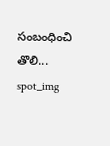సంబంధించి తొలి...
spot_img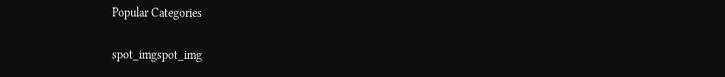Popular Categories

spot_imgspot_img